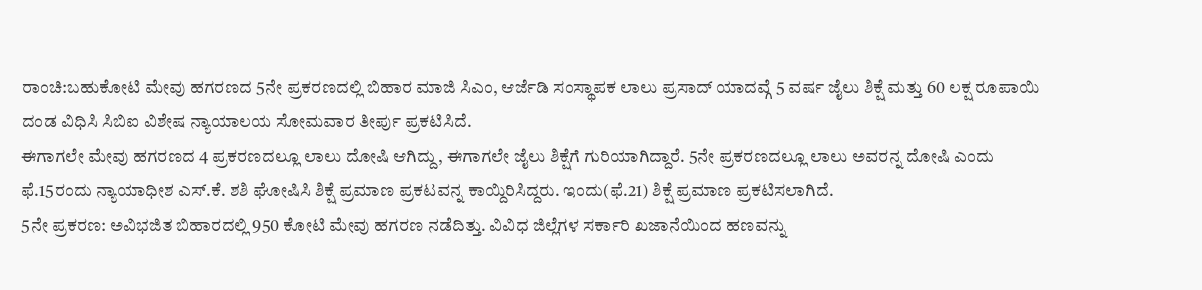ರಾಂಚಿ:ಬಹುಕೋಟಿ ಮೇವು ಹಗರಣದ 5ನೇ ಪ್ರಕರಣದಲ್ಲಿ ಬಿಹಾರ ಮಾಜಿ ಸಿಎಂ, ಆರ್ಜೆಡಿ ಸಂಸ್ಥಾಪಕ ಲಾಲು ಪ್ರಸಾದ್ ಯಾದವ್ಗೆ 5 ವರ್ಷ ಜೈಲು ಶಿಕ್ಷೆ ಮತ್ತು 60 ಲಕ್ಷ ರೂಪಾಯಿ ದಂಡ ವಿಧಿಸಿ ಸಿಬಿಐ ವಿಶೇಷ ನ್ಯಾಯಾಲಯ ಸೋಮವಾರ ತೀರ್ಪು ಪ್ರಕಟಿಸಿದೆ.
ಈಗಾಗಲೇ ಮೇವು ಹಗರಣದ 4 ಪ್ರಕರಣದಲ್ಲೂ ಲಾಲು ದೋಷಿ ಆಗಿದ್ದು, ಈಗಾಗಲೇ ಜೈಲು ಶಿಕ್ಷೆಗೆ ಗುರಿಯಾಗಿದ್ದಾರೆ. 5ನೇ ಪ್ರಕರಣದಲ್ಲೂ ಲಾಲು ಅವರನ್ನ ದೋಷಿ ಎಂದು ಫೆ.15ರಂದು ನ್ಯಾಯಾಧೀಶ ಎಸ್.ಕೆ. ಶಶಿ ಘೋಷಿಸಿ ಶಿಕ್ಷೆ ಪ್ರಮಾಣ ಪ್ರಕಟವನ್ನ ಕಾಯ್ದಿರಿಸಿದ್ದರು. ಇಂದು(ಫೆ.21) ಶಿಕ್ಷೆ ಪ್ರಮಾಣ ಪ್ರಕಟಿಸಲಾಗಿದೆ.
5ನೇ ಪ್ರಕರಣ: ಅವಿಭಜಿತ ಬಿಹಾರದಲ್ಲಿ 950 ಕೋಟಿ ಮೇವು ಹಗರಣ ನಡೆದಿತ್ತು. ವಿವಿಧ ಜಿಲ್ಲೆಗಳ ಸರ್ಕಾರಿ ಖಜಾನೆಯಿಂದ ಹಣವನ್ನು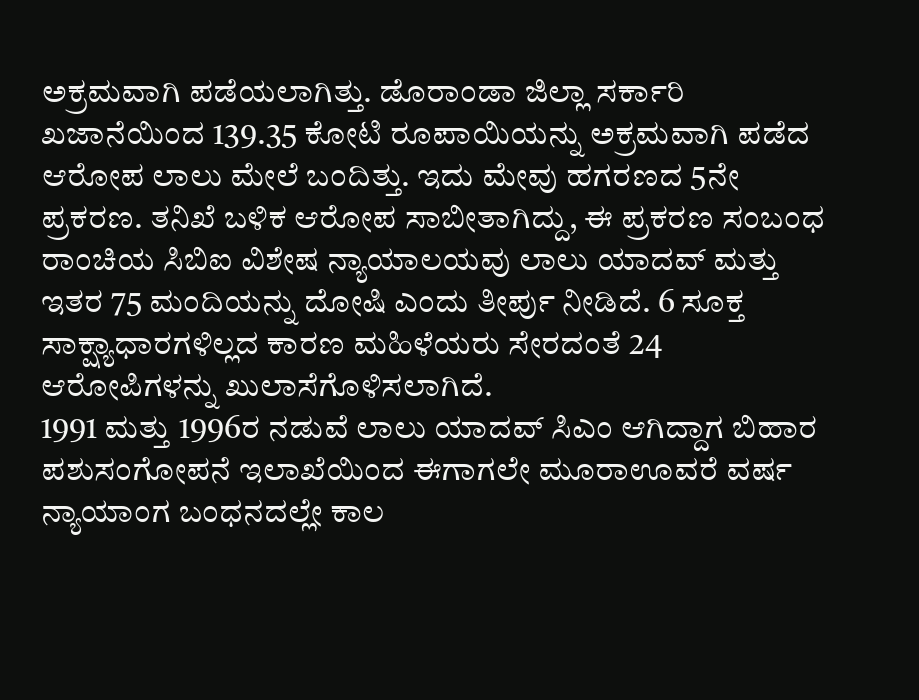ಅಕ್ರಮವಾಗಿ ಪಡೆಯಲಾಗಿತ್ತು. ಡೊರಾಂಡಾ ಜಿಲ್ಲಾ ಸರ್ಕಾರಿ ಖಜಾನೆಯಿಂದ 139.35 ಕೋಟಿ ರೂಪಾಯಿಯನ್ನು ಅಕ್ರಮವಾಗಿ ಪಡೆದ ಆರೋಪ ಲಾಲು ಮೇಲೆ ಬಂದಿತ್ತು. ಇದು ಮೇವು ಹಗರಣದ 5ನೇ ಪ್ರಕರಣ. ತನಿಖೆ ಬಳಿಕ ಆರೋಪ ಸಾಬೀತಾಗಿದ್ದು, ಈ ಪ್ರಕರಣ ಸಂಬಂಧ ರಾಂಚಿಯ ಸಿಬಿಐ ವಿಶೇಷ ನ್ಯಾಯಾಲಯವು ಲಾಲು ಯಾದವ್ ಮತ್ತು ಇತರ 75 ಮಂದಿಯನ್ನು ದೋಷಿ ಎಂದು ತೀರ್ಪು ನೀಡಿದೆ. 6 ಸೂಕ್ತ ಸಾಕ್ಷ್ಯಾಧಾರಗಳಿಲ್ಲದ ಕಾರಣ ಮಹಿಳೆಯರು ಸೇರದಂತೆ 24 ಆರೋಪಿಗಳನ್ನು ಖುಲಾಸೆಗೊಳಿಸಲಾಗಿದೆ.
1991 ಮತ್ತು 1996ರ ನಡುವೆ ಲಾಲು ಯಾದವ್ ಸಿಎಂ ಆಗಿದ್ದಾಗ ಬಿಹಾರ ಪಶುಸಂಗೋಪನೆ ಇಲಾಖೆಯಿಂದ ಈಗಾಗಲೇ ಮೂರಾಊವರೆ ವರ್ಷ ನ್ಯಾಯಾಂಗ ಬಂಧನದಲ್ಲೇ ಕಾಲ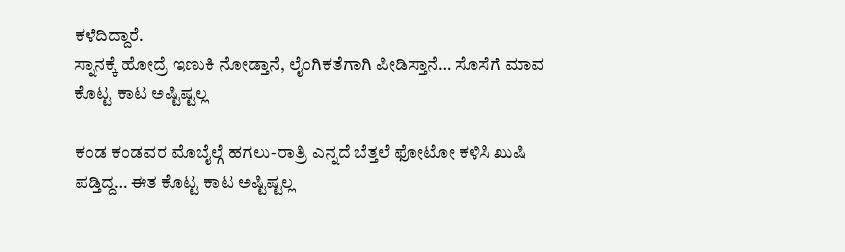ಕಳೆದಿದ್ದಾರೆ.
ಸ್ನಾನಕ್ಕೆ ಹೋದ್ರೆ ಇಣುಕಿ ನೋಡ್ತಾನೆ, ಲೈಂಗಿಕತೆಗಾಗಿ ಪೀಡಿಸ್ತಾನೆ… ಸೊಸೆಗೆ ಮಾವ ಕೊಟ್ಟ ಕಾಟ ಅಷ್ಟಿಷ್ಟಲ್ಲ

ಕಂಡ ಕಂಡವರ ಮೊಬೈಲ್ಗೆ ಹಗಲು-ರಾತ್ರಿ ಎನ್ನದೆ ಬೆತ್ತಲೆ ಫೋಟೋ ಕಳಿಸಿ ಖುಷಿ ಪಡ್ತಿದ್ದ… ಈತ ಕೊಟ್ಟ ಕಾಟ ಅಷ್ಟಿಷ್ಟಲ್ಲ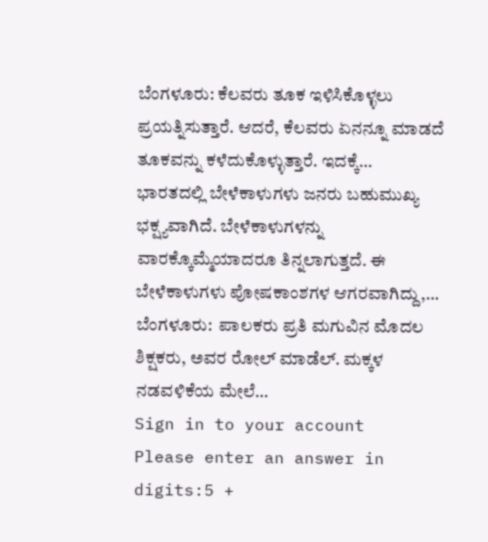ಬೆಂಗಳೂರು: ಕೆಲವರು ತೂಕ ಇಳಿಸಿಕೊಳ್ಳಲು ಪ್ರಯತ್ನಿಸುತ್ತಾರೆ. ಆದರೆ, ಕೆಲವರು ಏನನ್ನೂ ಮಾಡದೆ ತೂಕವನ್ನು ಕಳೆದುಕೊಳ್ಳುತ್ತಾರೆ. ಇದಕ್ಕೆ…
ಭಾರತದಲ್ಲಿ ಬೇಳೆಕಾಳುಗಳು ಜನರು ಬಹುಮುಖ್ಯ ಭಕ್ಷ್ಯವಾಗಿದೆ. ಬೇಳೆಕಾಳುಗಳನ್ನು ವಾರಕ್ಕೊಮ್ಮೆಯಾದರೂ ತಿನ್ನಲಾಗುತ್ತದೆ. ಈ ಬೇಳೆಕಾಳುಗಳು ಪೋಷಕಾಂಶಗಳ ಆಗರವಾಗಿದ್ದು,…
ಬೆಂಗಳೂರು:  ಪಾಲಕರು ಪ್ರತಿ ಮಗುವಿನ ಮೊದಲ ಶಿಕ್ಷಕರು, ಅವರ ರೋಲ್ ಮಾಡೆಲ್. ಮಕ್ಕಳ ನಡವಳಿಕೆಯ ಮೇಲೆ…
Sign in to your account
Please enter an answer in digits:5 +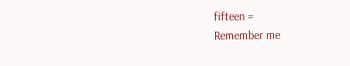fifteen =
Remember me